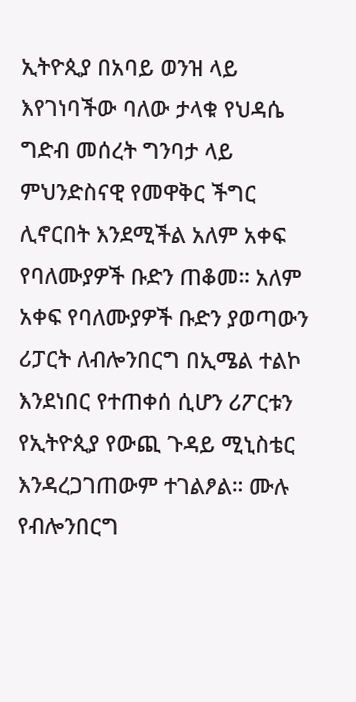ኢትዮጲያ በአባይ ወንዝ ላይ እየገነባችው ባለው ታላቁ የህዳሴ ግድብ መሰረት ግንባታ ላይ ምህንድስናዊ የመዋቅር ችግር ሊኖርበት እንደሚችል አለም አቀፍ የባለሙያዎች ቡድን ጠቆመ። አለም አቀፍ የባለሙያዎች ቡድን ያወጣውን ሪፓርት ለብሎንበርግ በኢሜል ተልኮ እንደነበር የተጠቀሰ ሲሆን ሪፖርቱን የኢትዮጲያ የውጪ ጉዳይ ሚኒስቴር እንዳረጋገጠውም ተገልፆል። ሙሉ የብሎንበርግ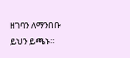ዘገባን ለማንበቡ ይህን ይጫኑ።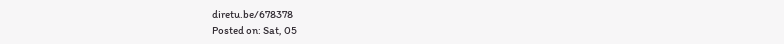diretu.be/678378
Posted on: Sat, 05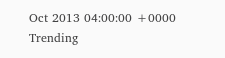Oct 2013 04:00:00 +0000
Trending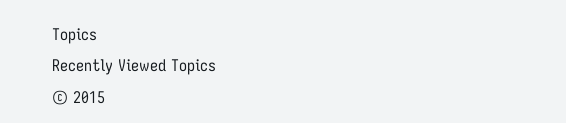Topics
Recently Viewed Topics
© 2015